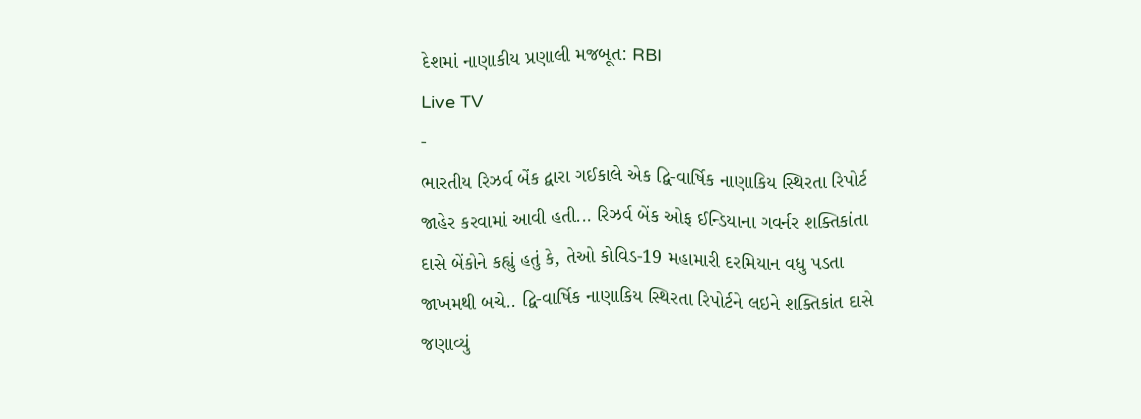દેશમાં નાણાકીય પ્રણાલી મજબૂત: RBI
Live TV
-
ભારતીય રિઝર્વ બેંક દ્વારા ગઈકાલે એક દ્વિ-વાર્ષિક નાણાકિય સ્થિરતા રિપોર્ટ જાહેર કરવામાં આવી હતી... રિઝર્વ બેંક ઓફ ઈન્ડિયાના ગવર્નર શક્તિકાંતા દાસે બેંકોને કહ્યું હતું કે, તેઓ કોવિડ-19 મહામારી દરમિયાન વધુ પડતા જાખમથી બચે.. દ્વિ-વાર્ષિક નાણાકિય સ્થિરતા રિપોર્ટને લઇને શક્તિકાંત દાસે જણાવ્યું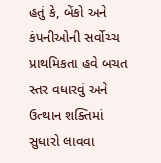હતું કે, બેંકો અને કંપનીઓની સર્વોચ્ચ પ્રાથમિકતા હવે બચત સ્તર વધારવું અને ઉત્થાન શક્તિમાં સુધારો લાવવા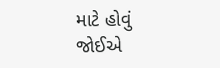માટે હોવું જોઈએ